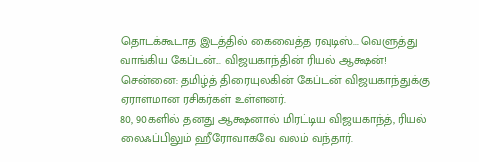தொடக்கூடாத இடத்தில் கைவைத்த ரவுடிஸ்... வெளுத்து வாங்கிய கேப்டன்... விஜயகாந்தின் ரியல் ஆக்ஷன்!
சென்னை: தமிழ்த் திரையுலகின் கேப்டன் விஜயகாந்துக்கு ஏராளமான ரசிகர்கள் உள்ளனர்.
80, 90களில் தனது ஆக்ஷனால் மிரட்டிய விஜயகாந்த், ரியல் லைஃப்பிலும் ஹீரோவாகவே வலம் வந்தார்.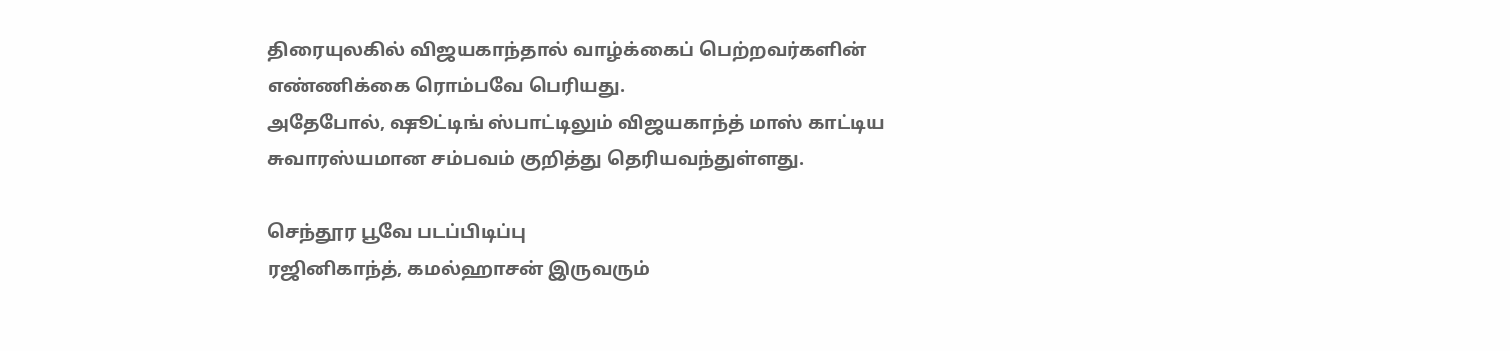திரையுலகில் விஜயகாந்தால் வாழ்க்கைப் பெற்றவர்களின் எண்ணிக்கை ரொம்பவே பெரியது.
அதேபோல், ஷூட்டிங் ஸ்பாட்டிலும் விஜயகாந்த் மாஸ் காட்டிய சுவாரஸ்யமான சம்பவம் குறித்து தெரியவந்துள்ளது.

செந்தூர பூவே படப்பிடிப்பு
ரஜினிகாந்த், கமல்ஹாசன் இருவரும்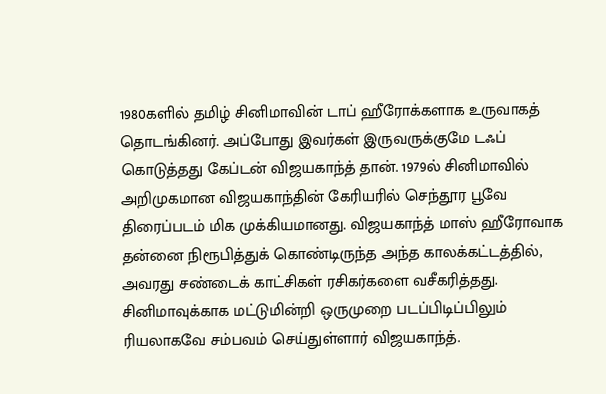1980களில் தமிழ் சினிமாவின் டாப் ஹீரோக்களாக உருவாகத் தொடங்கினர். அப்போது இவர்கள் இருவருக்குமே டஃப் கொடுத்தது கேப்டன் விஜயகாந்த் தான். 1979ல் சினிமாவில் அறிமுகமான விஜயகாந்தின் கேரியரில் செந்தூர பூவே திரைப்படம் மிக முக்கியமானது. விஜயகாந்த் மாஸ் ஹீரோவாக தன்னை நிரூபித்துக் கொண்டிருந்த அந்த காலக்கட்டத்தில், அவரது சண்டைக் காட்சிகள் ரசிகர்களை வசீகரித்தது. சினிமாவுக்காக மட்டுமின்றி ஒருமுறை படப்பிடிப்பிலும் ரியலாகவே சம்பவம் செய்துள்ளார் விஜயகாந்த்.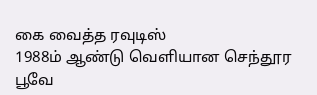கை வைத்த ரவுடிஸ்
1988ம் ஆண்டு வெளியான செந்தூர பூவே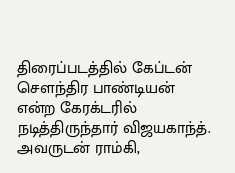திரைப்படத்தில் கேப்டன் செளந்திர பாண்டியன் என்ற கேரக்டரில் நடித்திருந்தார் விஜயகாந்த். அவருடன் ராம்கி,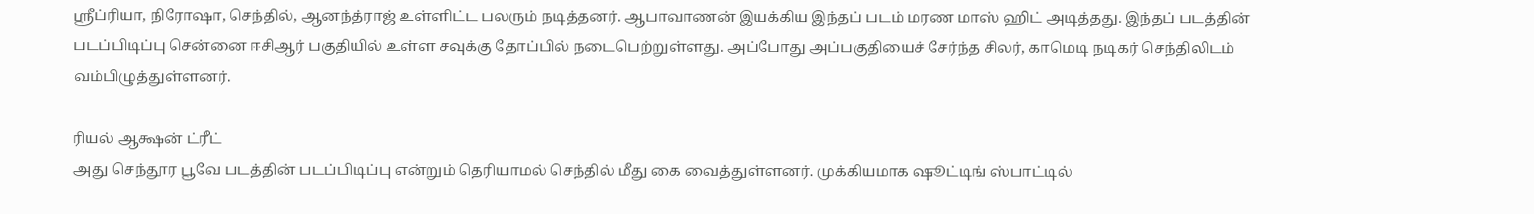ஸ்ரீப்ரியா, நிரோஷா, செந்தில், ஆனந்த்ராஜ் உள்ளிட்ட பலரும் நடித்தனர். ஆபாவாணன் இயக்கிய இந்தப் படம் மரண மாஸ் ஹிட் அடித்தது. இந்தப் படத்தின் படப்பிடிப்பு சென்னை ஈசிஆர் பகுதியில் உள்ள சவுக்கு தோப்பில் நடைபெற்றுள்ளது. அப்போது அப்பகுதியைச் சேர்ந்த சிலர், காமெடி நடிகர் செந்திலிடம் வம்பிழுத்துள்ளனர்.

ரியல் ஆக்ஷன் ட்ரீட்
அது செந்தூர பூவே படத்தின் படப்பிடிப்பு என்றும் தெரியாமல் செந்தில் மீது கை வைத்துள்ளனர். முக்கியமாக ஷூட்டிங் ஸ்பாட்டில்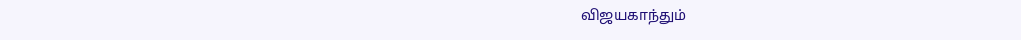விஜயகாந்தும்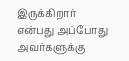இருக்கிறார் என்பது அப்போது அவர்களுக்கு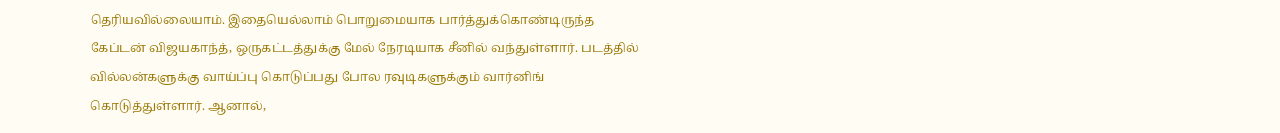தெரியவில்லையாம். இதையெல்லாம் பொறுமையாக பார்த்துக்கொண்டிருந்த கேப்டன் விஜயகாந்த், ஒருகட்டத்துக்கு மேல் நேரடியாக சீனில் வந்துள்ளார். படத்தில் வில்லன்களுக்கு வாய்ப்பு கொடுப்பது போல ரவுடிகளுக்கும் வார்னிங் கொடுத்துள்ளார். ஆனால்,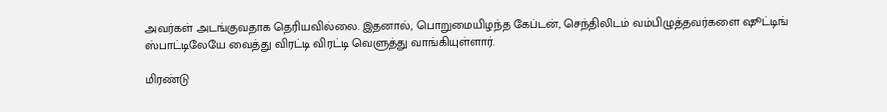அவர்கள் அடங்குவதாக தெரியவில்லை. இதனால், பொறுமையிழந்த கேப்டன், செந்திலிடம் வம்பிழுத்தவர்களை ஷூட்டிங் ஸ்பாட்டிலேயே வைத்து விரட்டி விரட்டி வெளுத்து வாங்கியுள்ளார்.

மிரண்டு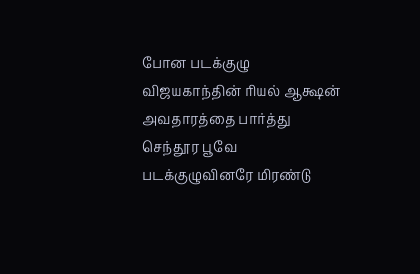போன படக்குழு
விஜயகாந்தின் ரியல் ஆக்ஷன் அவதாரத்தை பார்த்து செந்தூர பூவே படக்குழுவினரே மிரண்டு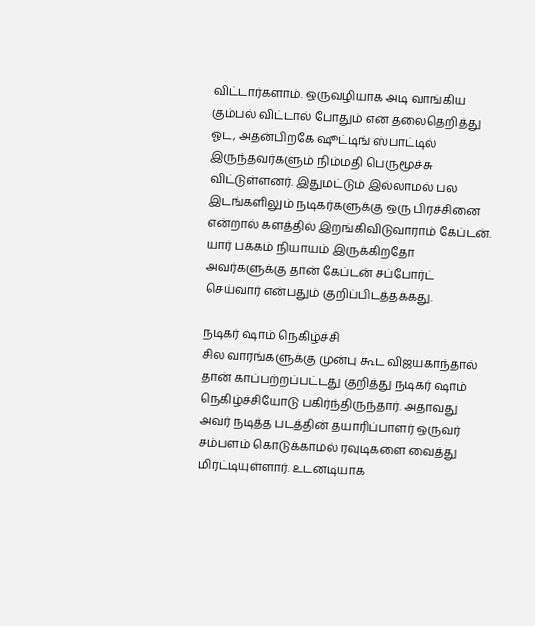விட்டார்களாம். ஒருவழியாக அடி வாங்கிய கும்பல் விட்டால் போதும் என தலைதெறித்து ஓட, அதன்பிறகே ஷூட்டிங் ஸ்பாட்டில் இருந்தவர்களும் நிம்மதி பெருமூச்சு விட்டுள்ளனர். இதுமட்டும் இல்லாமல் பல இடங்களிலும் நடிகர்களுக்கு ஒரு பிரச்சினை என்றால் களத்தில் இறங்கிவிடுவாராம் கேப்டன். யார் பக்கம் நியாயம் இருக்கிறதோ அவர்களுக்கு தான் கேப்டன் சப்போர்ட் செய்வார் என்பதும் குறிப்பிடத்தக்கது.

நடிகர் ஷாம் நெகிழ்ச்சி
சில வாரங்களுக்கு முன்பு கூட விஜயகாந்தால் தான் காப்பற்றப்பட்டது குறித்து நடிகர் ஷாம் நெகிழ்ச்சியோடு பகிர்ந்திருந்தார். அதாவது அவர் நடித்த படத்தின் தயாரிப்பாளர் ஒருவர் சம்பளம் கொடுக்காமல் ரவுடிகளை வைத்து மிரட்டியுள்ளார். உடனடியாக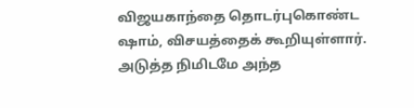விஜயகாந்தை தொடர்புகொண்ட ஷாம், விசயத்தைக் கூறியுள்ளார். அடுத்த நிமிடமே அந்த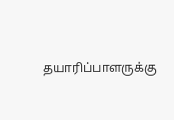தயாரிப்பாளருக்கு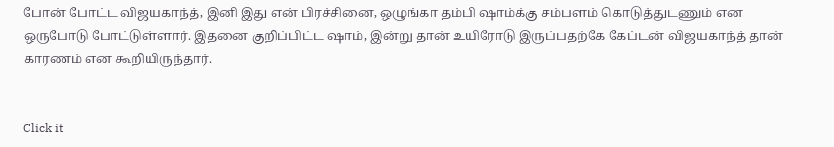போன் போட்ட விஜயகாந்த், இனி இது என் பிரச்சினை, ஒழுங்கா தம்பி ஷாம்க்கு சம்பளம் கொடுத்துடணும் என ஒருபோடு போட்டுள்ளார். இதனை குறிப்பிட்ட ஷாம், இன்று தான் உயிரோடு இருப்பதற்கே கேப்டன் விஜயகாந்த் தான் காரணம் என கூறியிருந்தார்.


Click it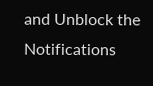and Unblock the Notifications